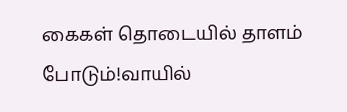கைகள் தொடையில் தாளம் போடும்!வாயில்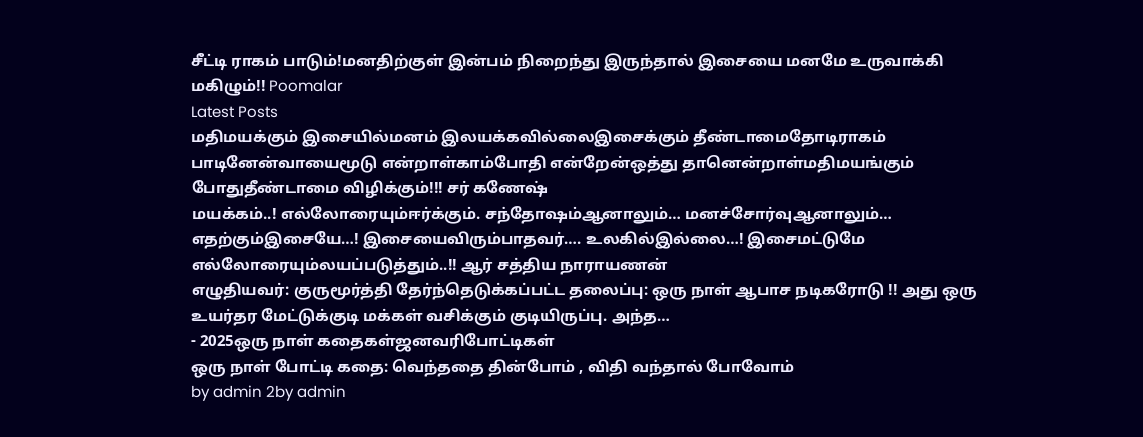சீட்டி ராகம் பாடும்!மனதிற்குள் இன்பம் நிறைந்து இருந்தால் இசையை மனமே உருவாக்கி மகிழும்!! Poomalar
Latest Posts
மதிமயக்கும் இசையில்மனம் இலயக்கவில்லைஇசைக்கும் தீண்டாமைதோடிராகம் பாடினேன்வாயைமூடு என்றாள்காம்போதி என்றேன்ஒத்து தானென்றாள்மதிமயங்கும் போதுதீண்டாமை விழிக்கும்!!! சர் கணேஷ்
மயக்கம்..! எல்லோரையும்ஈர்க்கும். சந்தோஷம்ஆனாலும்… மனச்சோர்வுஆனாலும்… எதற்கும்இசையே…! இசையைவிரும்பாதவர்…. உலகில்இல்லை…! இசைமட்டுமே எல்லோரையும்லயப்படுத்தும்..!! ஆர் சத்திய நாராயணன்
எழுதியவர்: குருமூர்த்தி தேர்ந்தெடுக்கப்பட்ட தலைப்பு: ஒரு நாள் ஆபாச நடிகரோடு !! அது ஒரு உயர்தர மேட்டுக்குடி மக்கள் வசிக்கும் குடியிருப்பு. அந்த…
- 2025ஒரு நாள் கதைகள்ஜனவரிபோட்டிகள்
ஒரு நாள் போட்டி கதை: வெந்ததை தின்போம் , விதி வந்தால் போவோம்
by admin 2by admin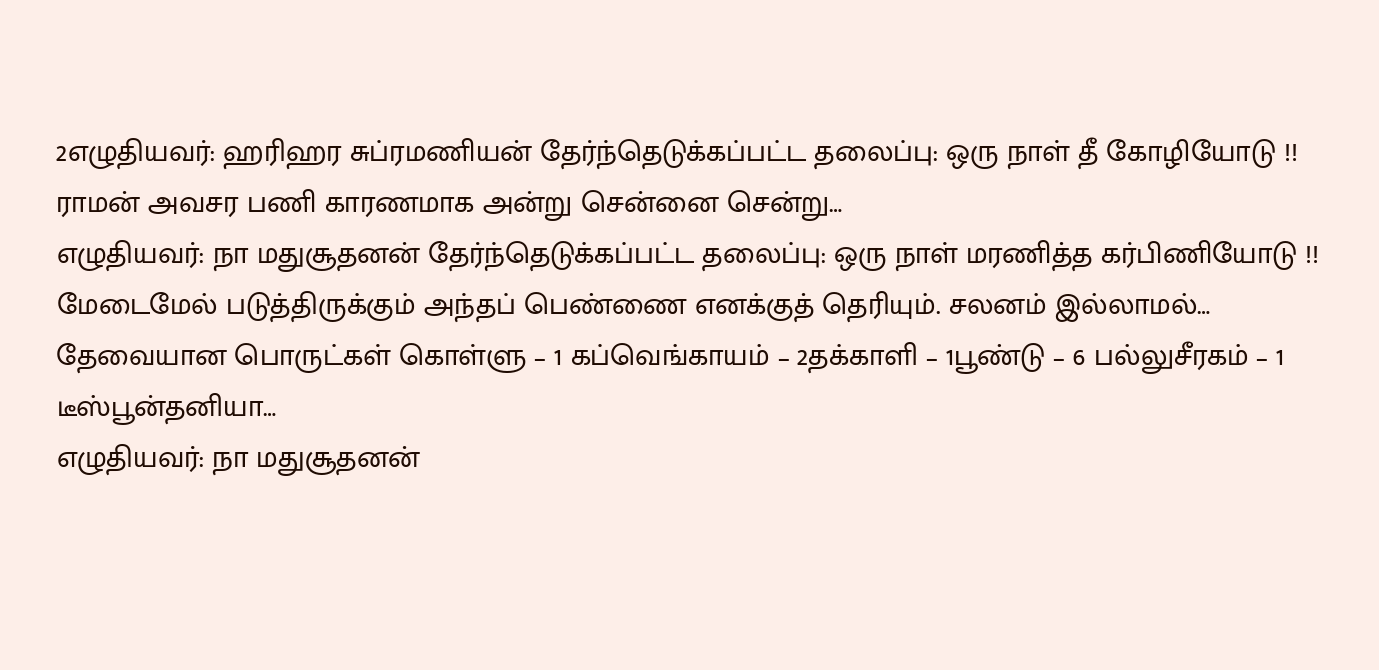2எழுதியவர்: ஹரிஹர சுப்ரமணியன் தேர்ந்தெடுக்கப்பட்ட தலைப்பு: ஒரு நாள் தீ கோழியோடு !! ராமன் அவசர பணி காரணமாக அன்று சென்னை சென்று…
எழுதியவர்: நா மதுசூதனன் தேர்ந்தெடுக்கப்பட்ட தலைப்பு: ஒரு நாள் மரணித்த கர்பிணியோடு !! மேடைமேல் படுத்திருக்கும் அந்தப் பெண்ணை எனக்குத் தெரியும். சலனம் இல்லாமல்…
தேவையான பொருட்கள் கொள்ளு – 1 கப்வெங்காயம் – 2தக்காளி – 1பூண்டு – 6 பல்லுசீரகம் – 1 டீஸ்பூன்தனியா…
எழுதியவர்: நா மதுசூதனன்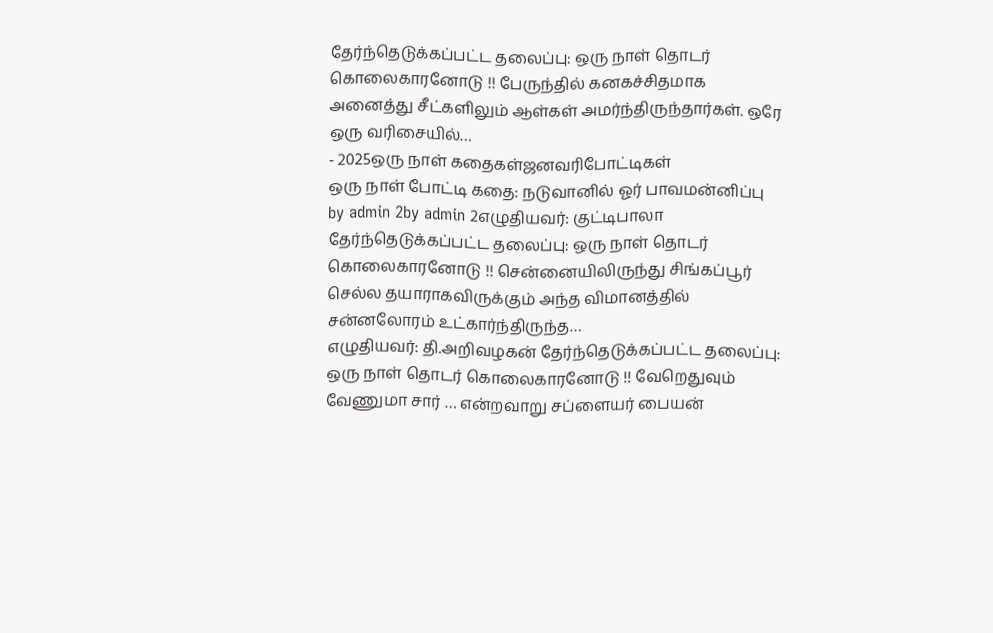தேர்ந்தெடுக்கப்பட்ட தலைப்பு: ஒரு நாள் தொடர் கொலைகாரனோடு !! பேருந்தில் கனகச்சிதமாக அனைத்து சீட்களிலும் ஆள்கள் அமர்ந்திருந்தார்கள். ஒரே ஒரு வரிசையில்…
- 2025ஒரு நாள் கதைகள்ஜனவரிபோட்டிகள்
ஒரு நாள் போட்டி கதை: நடுவானில் ஓர் பாவமன்னிப்பு
by admin 2by admin 2எழுதியவர்: குட்டிபாலா தேர்ந்தெடுக்கப்பட்ட தலைப்பு: ஒரு நாள் தொடர் கொலைகாரனோடு !! சென்னையிலிருந்து சிங்கப்பூர் செல்ல தயாராகவிருக்கும் அந்த விமானத்தில் சன்னலோரம் உட்கார்ந்திருந்த…
எழுதியவர்: தி.அறிவழகன் தேர்ந்தெடுக்கப்பட்ட தலைப்பு: ஒரு நாள் தொடர் கொலைகாரனோடு !! வேறெதுவும் வேணுமா சார் … என்றவாறு சப்ளையர் பையன்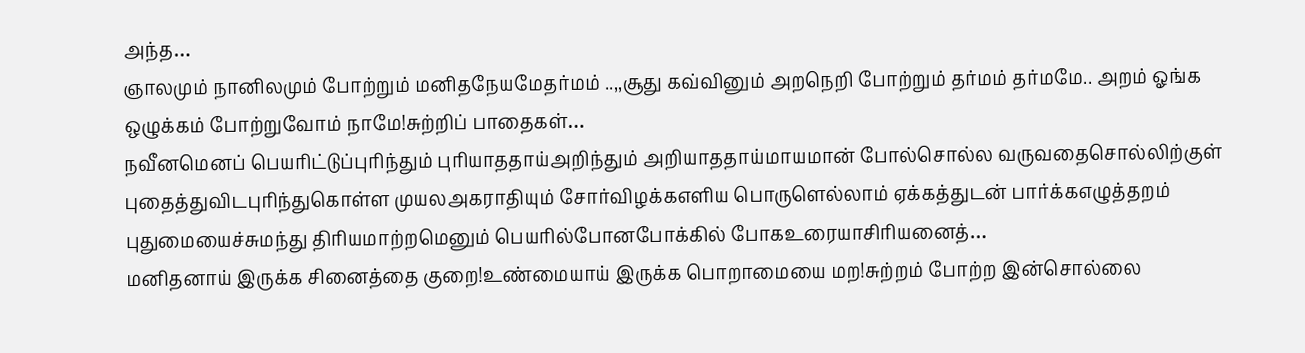அந்த…
ஞாலமும் நானிலமும் போற்றும் மனிதநேயமேதர்மம் ..,,சூது கவ்வினும் அறநெறி போற்றும் தர்மம் தர்மமே.. அறம் ஓங்க ஒழுக்கம் போற்றுவோம் நாமே!சுற்றிப் பாதைகள்…
நவீனமெனப் பெயரிட்டுப்புரிந்தும் புரியாததாய்அறிந்தும் அறியாததாய்மாயமான் போல்சொல்ல வருவதைசொல்லிற்குள் புதைத்துவிடபுரிந்துகொள்ள முயலஅகராதியும் சோர்விழக்கஎளிய பொருளெல்லாம் ஏக்கத்துடன் பார்க்கஎழுத்தறம் புதுமையைச்சுமந்து திரியமாற்றமெனும் பெயரில்போனபோக்கில் போகஉரையாசிரியனைத்…
மனிதனாய் இருக்க சினைத்தை குறை!உண்மையாய் இருக்க பொறாமையை மற!சுற்றம் போற்ற இன்சொல்லை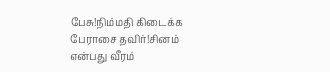பேசு!நிம்மதி கிடைக்க பேராசை தவிர்!சினம் என்பது வீரம்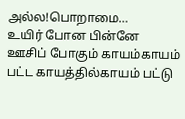அல்ல!பொறாமை…
உயிர் போன பின்னே ஊசிப் போகும் காயம்காயம் பட்ட காயத்தில்காயம் பட்டு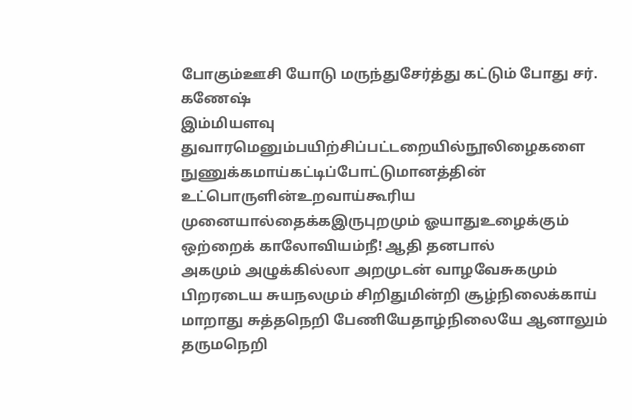போகும்ஊசி யோடு மருந்துசேர்த்து கட்டும் போது சர். கணேஷ்
இம்மியளவு துவாரமெனும்பயிற்சிப்பட்டறையில்நூலிழைகளை நுணுக்கமாய்கட்டிப்போட்டுமானத்தின் உட்பொருளின்உறவாய்கூரிய முனையால்தைக்கஇருபுறமும் ஓயாதுஉழைக்கும் ஒற்றைக் காலோவியம்நீ! ஆதி தனபால்
அகமும் அழுக்கில்லா அறமுடன் வாழவேசுகமும் பிறரடைய சுயநலமும் சிறிதுமின்றி சூழ்நிலைக்காய் மாறாது சுத்தநெறி பேணியேதாழ்நிலையே ஆனாலும் தருமநெறி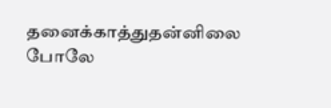தனைக்காத்துதன்னிலை போலே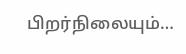பிறர்நிலையும்…